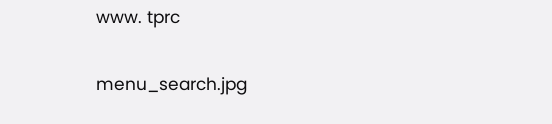www. tprc

menu_search.jpg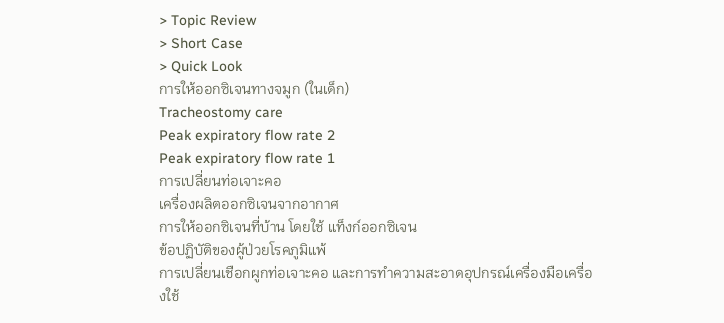> Topic Review
> Short Case
> Quick Look
การให้ออกซิเจนทางจมูก (ในเด็ก)
Tracheostomy care
Peak expiratory flow rate 2
Peak expiratory flow rate 1
การเปลี่ยนท่อเจาะคอ
เครื่องผลิตออกซิเจนจากอากาศ
การให้ออกซิเจนที่บ้าน โดยใช้ แท็งก์ออกซิเจน
ข้อปฏิบัติของผู้ป่วยโรคภูมิแพ้
การเปลี่ยนเชือกผูกท่อเจาะคอ และการทำความสะอาดอุปกรณ์เครื่องมือเครื่องใช้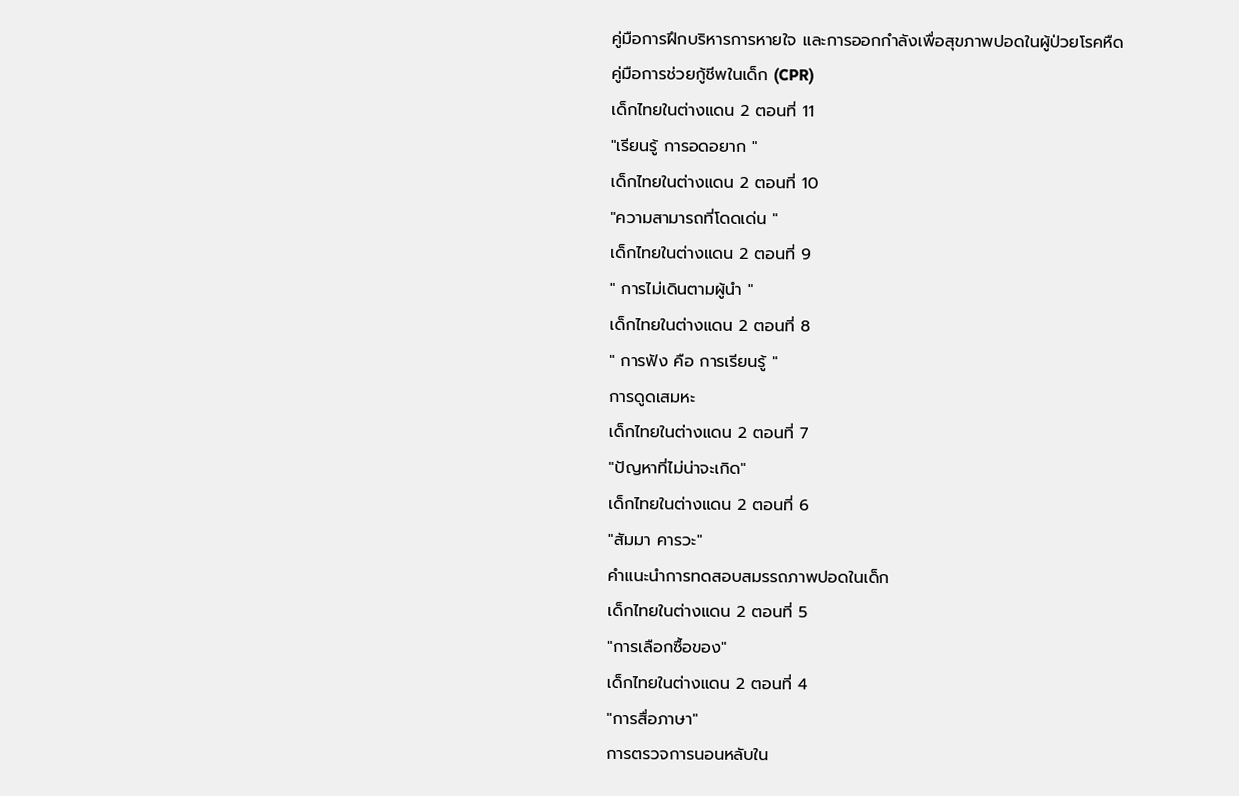คู่มือการฝึกบริหารการหายใจ และการออกกำลังเพื่อสุขภาพปอดในผู้ป่วยโรคหืด
คู่มือการช่วยกู้ชีพในเด็ก (CPR)
เด็กไทยในต่างแดน 2 ตอนที่ 11
"เรียนรู้ การอดอยาก "
เด็กไทยในต่างแดน 2 ตอนที่ 10
"ความสามารถที่โดดเด่น "
เด็กไทยในต่างแดน 2 ตอนที่ 9
" การไม่เดินตามผู้นำ "
เด็กไทยในต่างแดน 2 ตอนที่ 8
" การฟัง คือ การเรียนรู้ "
การดูดเสมหะ
เด็กไทยในต่างแดน 2 ตอนที่ 7
"ปัญหาที่ไม่น่าจะเกิด"
เด็กไทยในต่างแดน 2 ตอนที่ 6
"สัมมา คารวะ"
คำแนะนำการทดสอบสมรรถภาพปอดในเด็ก
เด็กไทยในต่างแดน 2 ตอนที่ 5
"การเลือกซื้อของ"
เด็กไทยในต่างแดน 2 ตอนที่ 4
"การสื่อภาษา"
การตรวจการนอนหลับใน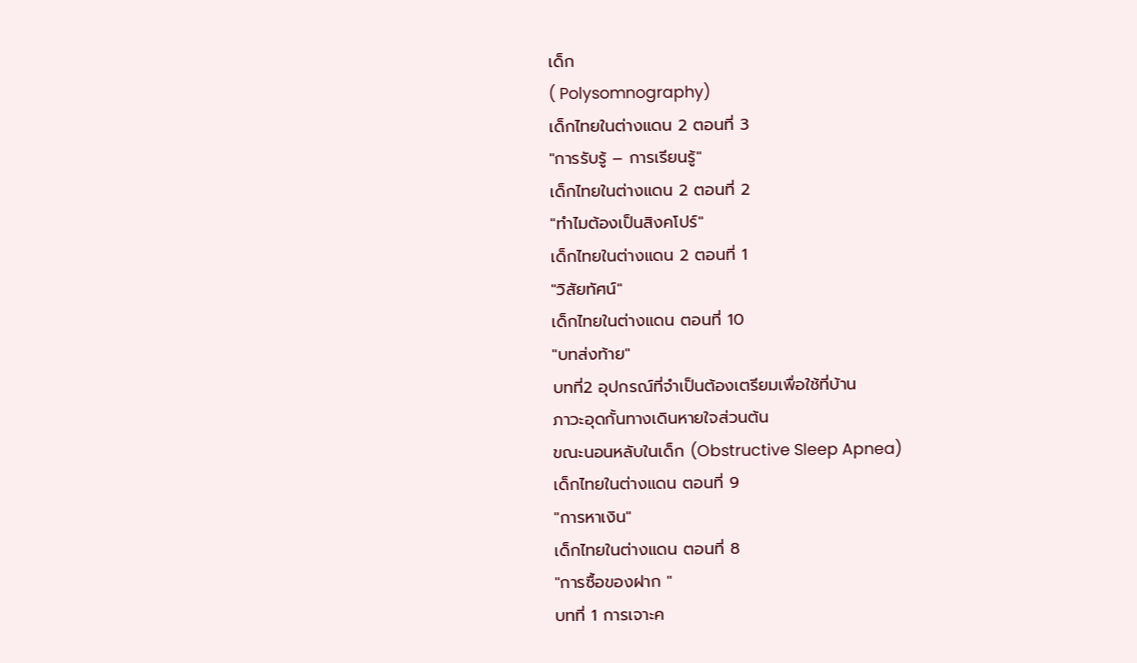เด็ก
( Polysomnography)
เด็กไทยในต่างแดน 2 ตอนที่ 3
"การรับรู้ – การเรียนรู้"
เด็กไทยในต่างแดน 2 ตอนที่ 2
"ทำไมต้องเป็นสิงคโปร์"
เด็กไทยในต่างแดน 2 ตอนที่ 1
"วิสัยทัศน์"
เด็กไทยในต่างแดน ตอนที่ 10
"บทส่งท้าย"
บทที่2 อุปกรณ์ที่จำเป็นต้องเตรียมเพื่อใช้ที่บ้าน
ภาวะอุดกั้นทางเดินหายใจส่วนต้น
ขณะนอนหลับในเด็ก (Obstructive Sleep Apnea)
เด็กไทยในต่างแดน ตอนที่ 9
"การหาเงิน"
เด็กไทยในต่างแดน ตอนที่ 8
"การซื้อของฝาก "
บทที่ 1 การเจาะค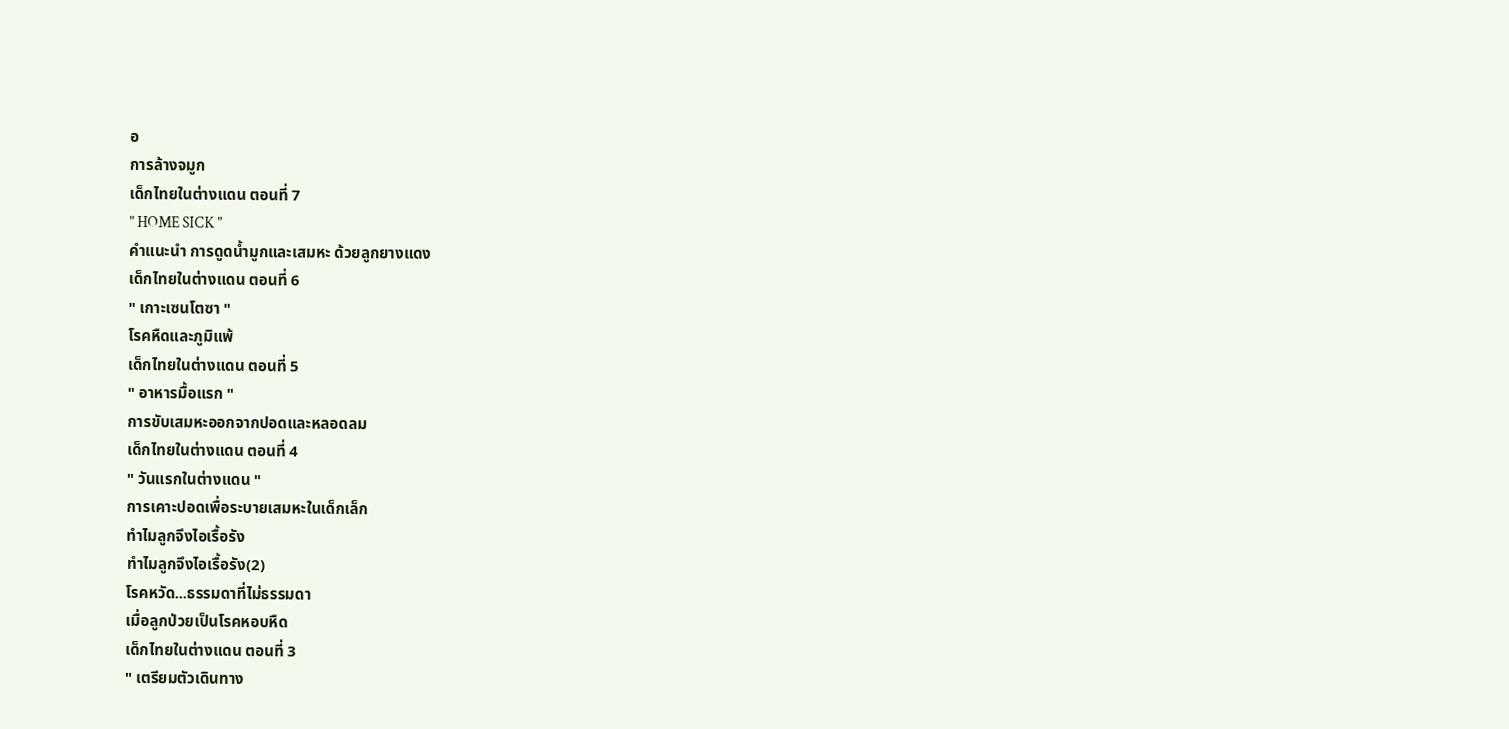อ
การล้างจมูก
เด็กไทยในต่างแดน ตอนที่ 7
" HOME SICK "
คำแนะนำ การดูดน้ำมูกและเสมหะ ด้วยลูกยางแดง
เด็กไทยในต่างแดน ตอนที่ 6
" เกาะเซนโตซา "
โรคหืดและภูมิแพ้
เด็กไทยในต่างแดน ตอนที่ 5
" อาหารมื้อแรก "
การขับเสมหะออกจากปอดและหลอดลม
เด็กไทยในต่างแดน ตอนที่ 4
" วันแรกในต่างแดน "
การเคาะปอดเพื่อระบายเสมหะในเด็กเล็ก
ทำไมลูกจึงไอเรื้อรัง
ทำไมลูกจึงไอเรื้อรัง(2)
โรคหวัด...ธรรมดาที่ไม่ธรรมดา
เมื่อลูกป่วยเป็นโรคหอบหืด
เด็กไทยในต่างแดน ตอนที่ 3
" เตรียมตัวเดินทาง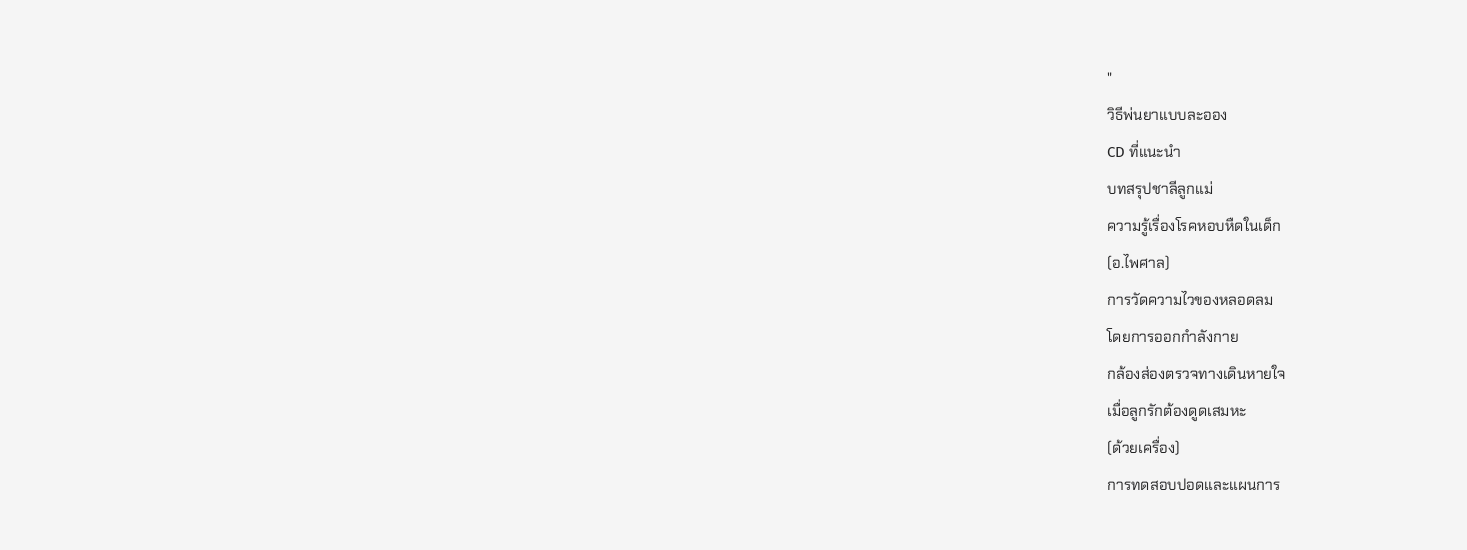"
วิธีพ่นยาแบบละออง
CD ที่แนะนำ
บทสรุปชาลีลูกแม่
ความรู้เรื่องโรคหอบหืดในเด็ก
(อ.ไพศาล)
การวัดความไวของหลอดลม
โดยการออกกำลังกาย
กล้องส่องตรวจทางเดินหายใจ
เมื่อลูกรักต้องดูดเสมหะ
(ด้วยเครื่อง)
การทดสอบปอดและแผนการ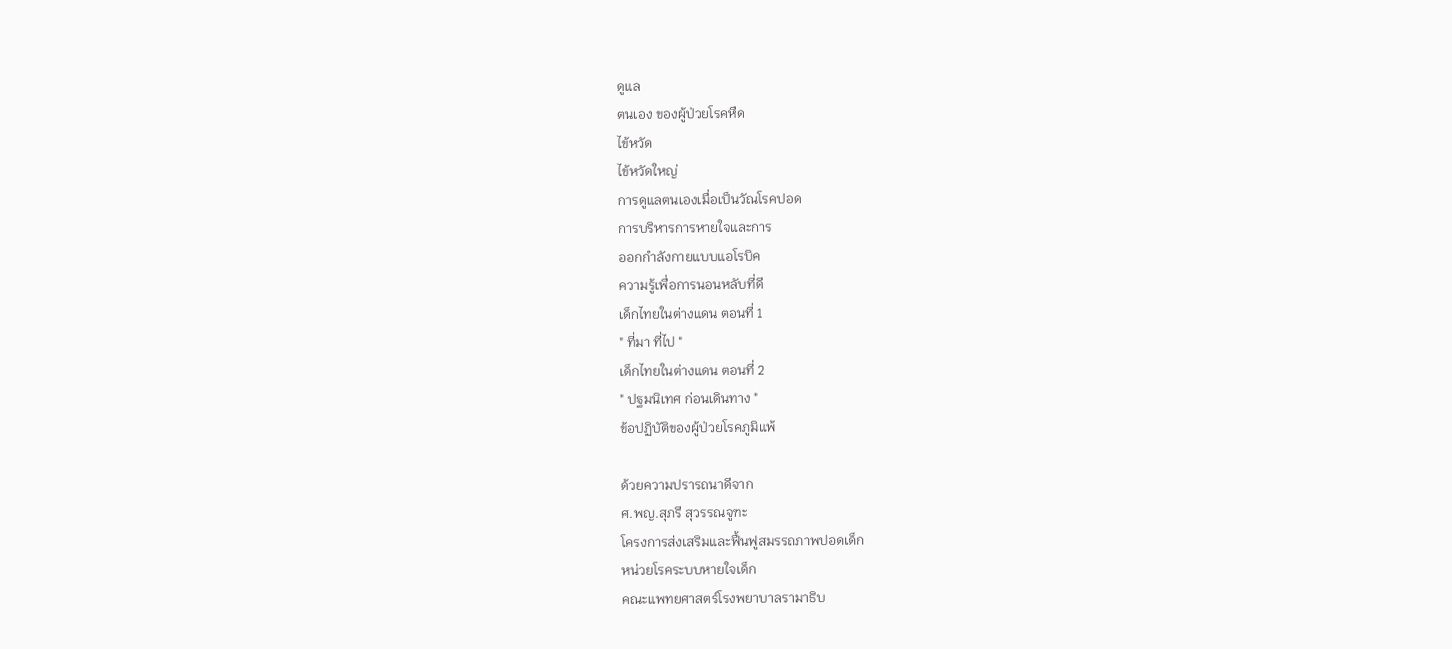ดูแล
ตนเอง ของผู้ป่วยโรคหืด
ไข้หวัด
ไข้หวัดใหญ่
การดูแลตนเองเมื่อเป็นวัณโรคปอด
การบริหารการหายใจและการ
ออกกำลังกายแบบแอโรบิค
ความรู้เพื่อการนอนหลับที่ดี
เด็กไทยในต่างแดน ตอนที่ 1
" ที่มา ที่ไป "
เด็กไทยในต่างแดน ตอนที่ 2
" ปฐมนิเทศ ก่อนเดินทาง "
ข้อปฏิบัติของผู้ป่วยโรคภูมิแพ้

ด้วยความปรารถนาดีจาก
ศ.พญ.สุภรี สุวรรณจูฑะ
โครงการส่งเสริมและฟื้นฟูสมรรถภาพปอดเด็ก
หน่วยโรคระบบหายใจเด็ก
คณะแพทยศาสตร์โรงพยาบาลรามาธิบ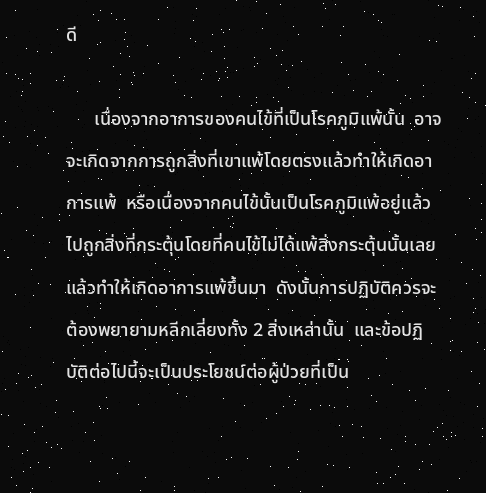ดี

      เนื่องจากอาการของคนไข้ที่เป็นโรคภูมิแพ้นั้น  อาจจะเกิดจากการถูกสิ่งที่เขาแพ้โดยตรงแล้วทำให้เกิดอาการแพ้  หรือเนื่องจากคนไข้นั้นเป็นโรคภูมิแพ้อยู่แล้วไปถูกสิ่งที่กระตุ้นโดยที่คนไข้ไม่ได้แพ้สิ่งกระตุ้นนั้นเลยแล้วทำให้เกิดอาการแพ้ขึ้นมา  ดังนั้นการปฏิบัติควรจะต้องพยายามหลีกเลี่ยงทั้ง 2 สิ่งเหล่านั้น  และข้อปฏิบัติต่อไปนี้จะเป็นประโยชน์ต่อผู้ป่วยที่เป็น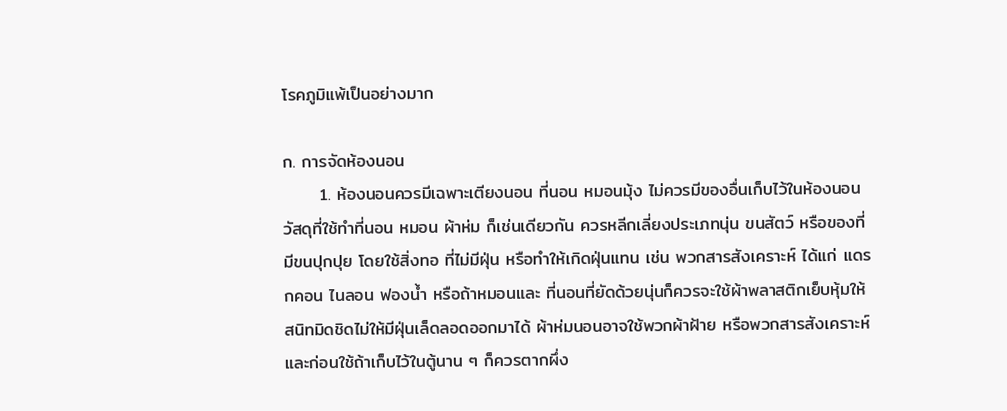โรคภูมิแพ้เป็นอย่างมาก

ก. การจัดห้องนอน
      1. ห้องนอนควรมีเฉพาะเตียงนอน ที่นอน หมอนมุ้ง ไม่ควรมีของอื่นเก็บไว้ในห้องนอน วัสดุที่ใช้ทำที่นอน หมอน ผ้าห่ม ก็เช่นเดียวกัน ควรหลีกเลี่ยงประเภทนุ่น ขนสัตว์ หรือของที่มีขนปุกปุย โดยใช้สิ่งทอ ที่ไม่มีฝุ่น หรือทำให้เกิดฝุ่นแทน เช่น พวกสารสังเคราะห์ ได้แก่ แดรกคอน ไนลอน ฟองน้ำ หรือถ้าหมอนและ ที่นอนที่ยัดด้วยนุ่นก็ควรจะใช้ผ้าพลาสติกเย็บหุ้มให้สนิทมิดชิดไม่ให้มีฝุ่นเล็ดลอดออกมาได้ ผ้าห่มนอนอาจใช้พวกผ้าฝ้าย หรือพวกสารสังเคราะห์ และก่อนใช้ถ้าเก็บไว้ในตู้นาน ๆ ก็ควรตากผึ่ง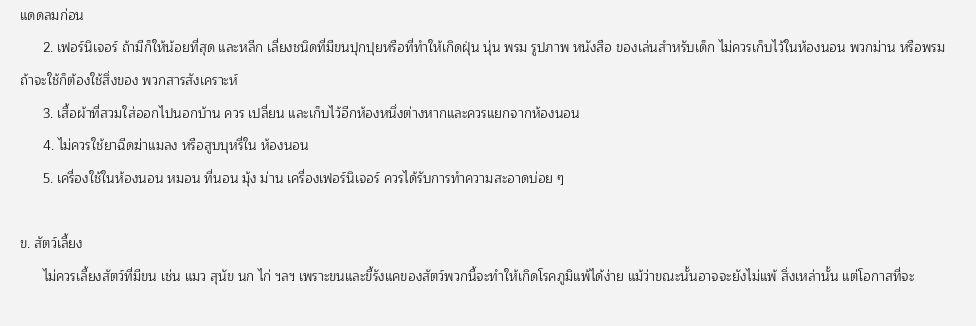แดดลมก่อน
      2. เฟอร์นิเจอร์ ถ้ามีก็ให้น้อยที่สุด และหลีก เลี่ยงชนิดที่มีขนปุกปุยหรือที่ทำให้เกิดฝุ่น นุ่น พรม รูปภาพ หนังสือ ของเล่นสำหรับเด็ก ไม่ควรเก็บไว้ในห้องนอน พวกม่าน หรือพรมถ้าจะใช้ก็ต้องใช้สิ่งของ พวกสารสังเคราะห์
      3. เสื้อผ้าที่สวมใส่ออกไปนอกบ้าน ควร เปลี่ยน และเก็บไว้อีกห้องหนึ่งต่างหากและควรแยกจากห้องนอน
      4. ไม่ควรใช้ยาฉีดฆ่าแมลง หรือสูบบุหรี่ใน ห้องนอน
      5. เครื่องใช้ในห้องนอน หมอน ที่นอน มุ้ง ม่าน เครื่องเฟอร์นิเจอร์ ควรได้รับการทำความสะอาดบ่อย ๆ

ข. สัตว์เลี้ยง
      ไม่ควรเลี้ยงสัตว์ที่มีขน เช่น แมว สุนัข นก ไก่ ฯลฯ เพราะขนและขี้รังแคของสัตว์พวกนี้จะทำให้เกิดโรคภูมิแพ้ได้ง่าย แม้ว่าขณะนั้นอาจจะยังไม่แพ้ สิ่งเหล่านั้น แต่โอกาสที่จะ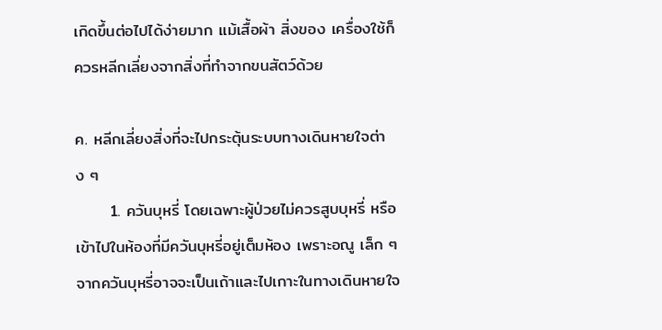เกิดขึ้นต่อไปได้ง่ายมาก แม้เสื้อผ้า สิ่งของ เครื่องใช้ก็ควรหลีกเลี่ยงจากสิ่งที่ทำจากขนสัตว์ด้วย

ค. หลีกเลี่ยงสิ่งที่จะไปกระตุ้นระบบทางเดินหายใจต่าง ๆ
      1. ควันบุหรี่ โดยเฉพาะผู้ป่วยไม่ควรสูบบุหรี่ หรือเข้าไปในห้องที่มีควันบุหรี่อยู่เต็มห้อง เพราะอณู เล็ก ๆ จากควันบุหรี่อาจจะเป็นเถ้าและไปเกาะในทางเดินหายใจ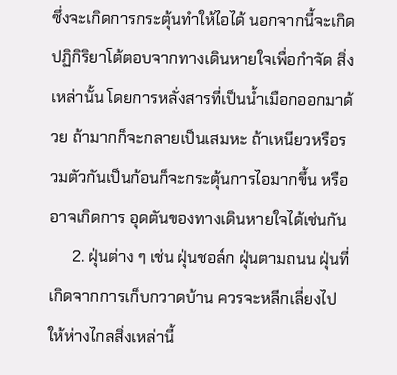ซึ่งจะเกิดการกระตุ้นทำให้ไอได้ นอกจากนี้จะเกิดปฏิกิริยาโต้ตอบจากทางเดินหายใจเพื่อกำจัด สิ่งเหล่านั้น โดยการหลั่งสารที่เป็นน้ำเมือกออกมาด้วย ถ้ามากก็จะกลายเป็นเสมหะ ถ้าเหนียวหรือรวมตัวกันเป็นก้อนก็จะกระตุ้นการไอมากขึ้น หรืออาจเกิดการ อุดตันของทางเดินหายใจได้เช่นกัน
      2. ฝุ่นต่าง ๆ เช่น ฝุ่นชอล์ก ฝุ่นตามถนน ฝุ่นที่เกิดจากการเก็บกวาดบ้าน ควรจะหลีกเลี่ยงไปให้ห่างไกลสิ่งเหล่านี้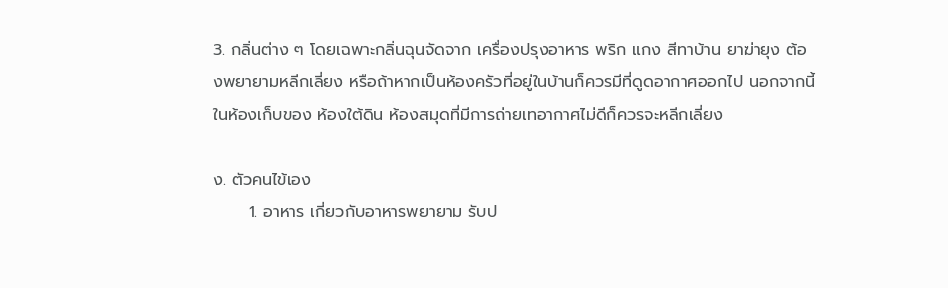3. กลิ่นต่าง ๆ โดยเฉพาะกลิ่นฉุนจัดจาก เครื่องปรุงอาหาร พริก แกง สีทาบ้าน ยาฆ่ายุง ต้องพยายามหลีกเลี่ยง หรือถ้าหากเป็นห้องครัวที่อยู่ในบ้านก็ควรมีที่ดูดอากาศออกไป นอกจากนี้ในห้องเก็บของ ห้องใต้ดิน ห้องสมุดที่มีการถ่ายเทอากาศไม่ดีก็ควรจะหลีกเลี่ยง

ง. ตัวคนไข้เอง
      1. อาหาร เกี่ยวกับอาหารพยายาม รับป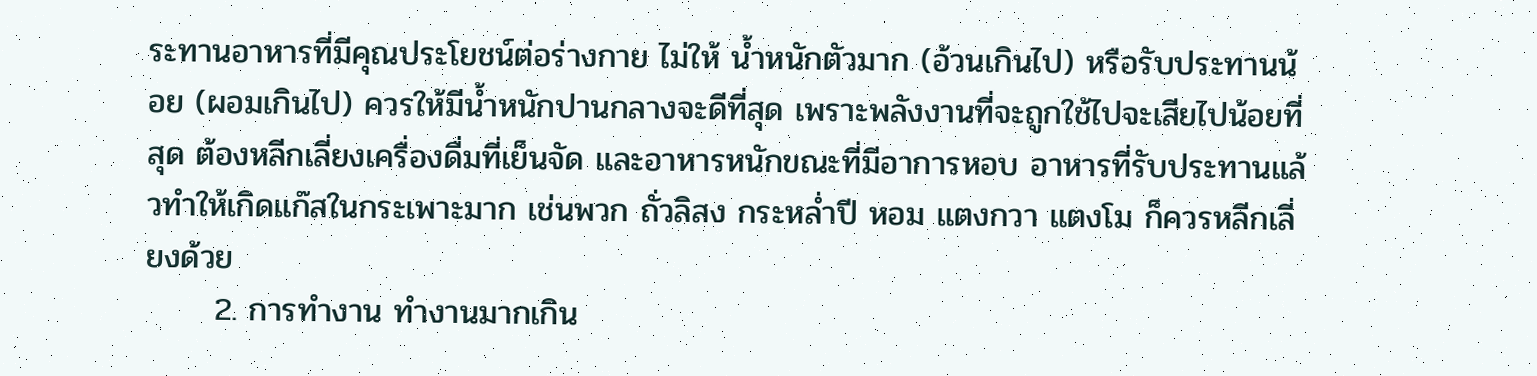ระทานอาหารที่มีคุณประโยชน์ต่อร่างกาย ไม่ให้ น้ำหนักตัวมาก (อ้วนเกินไป) หรือรับประทานน้อย (ผอมเกินไป) ควรให้มีน้ำหนักปานกลางจะดีที่สุด เพราะพลังงานที่จะถูกใช้ไปจะเสียไปน้อยที่สุด ต้องหลีกเลี่ยงเครื่องดื่มที่เย็นจัด และอาหารหนักขณะที่มีอาการหอบ อาหารที่รับประทานแล้วทำให้เกิดแก๊สในกระเพาะมาก เช่นพวก ถั่วลิสง กระหล่ำปี หอม แตงกวา แตงโม ก็ควรหลีกเลี่ยงด้วย
      2. การทำงาน ทำงานมากเกิน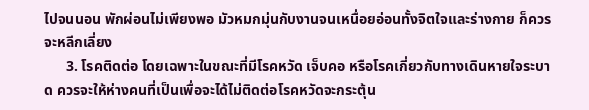ไปจนนอน พักผ่อนไม่เพียงพอ มัวหมกมุ่นกับงานจนเหนื่อยอ่อนทั้งจิตใจและร่างกาย ก็ควรจะหลีกเลี่ยง
      3. โรคติดต่อ โดยเฉพาะในขณะที่มีโรคหวัด เจ็บคอ หรือโรคเกี่ยวกับทางเดินหายใจระบาด ควรจะให้ห่างคนที่เป็นเพื่อจะได้ไม่ติดต่อโรคหวัดจะกระตุ้น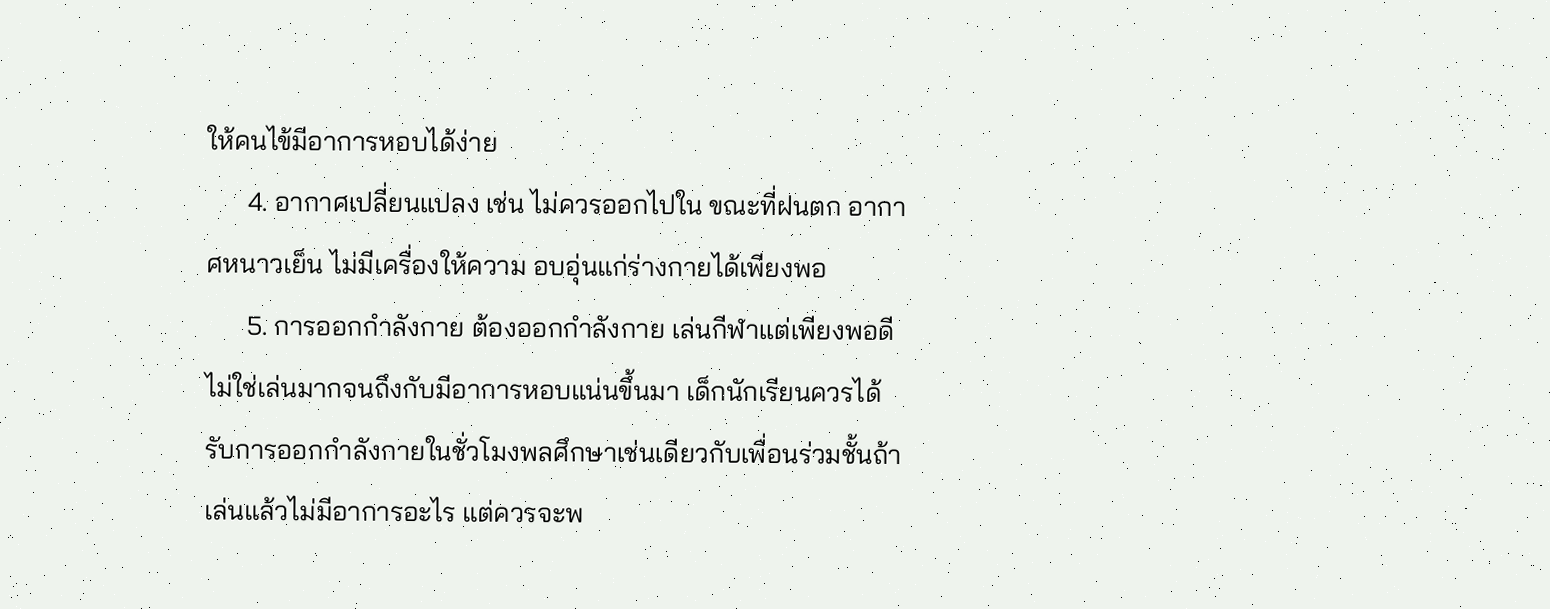ให้คนไข้มีอาการหอบได้ง่าย
      4. อากาศเปลี่ยนแปลง เช่น ไม่ควรออกไปใน ขณะที่ฝนตก อากาศหนาวเย็น ไม่มีเครื่องให้ความ อบอุ่นแก่ร่างกายได้เพียงพอ
      5. การออกกำลังกาย ต้องออกกำลังกาย เล่นกีฬาแต่เพียงพอดี ไม่ใช่เล่นมากจนถึงกับมีอาการหอบแน่นขึ้นมา เด็กนักเรียนควรได้รับการออกกำลังกายในชั่วโมงพลศึกษาเช่นเดียวกับเพื่อนร่วมชั้นถ้าเล่นแล้วไม่มีอาการอะไร แต่ควรจะพ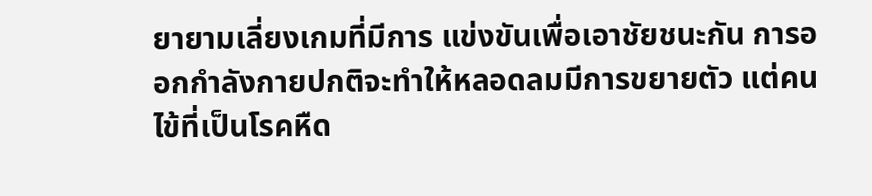ยายามเลี่ยงเกมที่มีการ แข่งขันเพื่อเอาชัยชนะกัน การออกกำลังกายปกติจะทำให้หลอดลมมีการขยายตัว แต่คนไข้ที่เป็นโรคหืด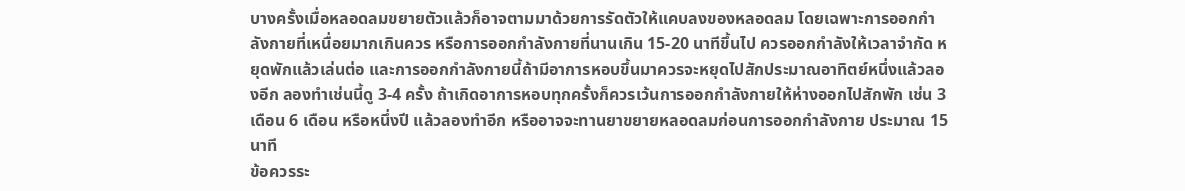บางครั้งเมื่อหลอดลมขยายตัวแล้วก็อาจตามมาด้วยการรัดตัวให้แคบลงของหลอดลม โดยเฉพาะการออกกำลังกายที่เหนื่อยมากเกินควร หรือการออกกำลังกายที่นานเกิน 15-20 นาทีขึ้นไป ควรออกกำลังให้เวลาจำกัด หยุดพักแล้วเล่นต่อ และการออกกำลังกายนี้ถ้ามีอาการหอบขึ้นมาควรจะหยุดไปสักประมาณอาทิตย์หนึ่งแล้วลองอีก ลองทำเช่นนี้ดู 3-4 ครั้ง ถ้าเกิดอาการหอบทุกครั้งก็ควรเว้นการออกกำลังกายให้ห่างออกไปสักพัก เช่น 3 เดือน 6 เดือน หรือหนึ่งปี แล้วลองทำอีก หรืออาจจะทานยาขยายหลอดลมก่อนการออกกำลังกาย ประมาณ 15 นาที
ข้อควรระ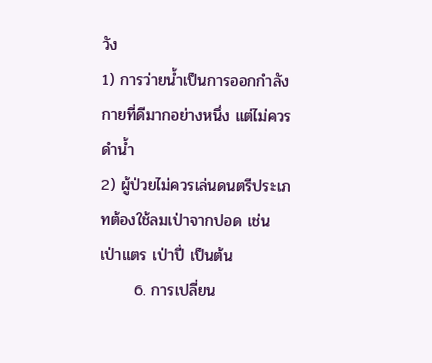วัง
1) การว่ายน้ำเป็นการออกกำลังกายที่ดีมากอย่างหนึ่ง แต่ไม่ควรดำน้ำ
2) ผู้ป่วยไม่ควรเล่นดนตรีประเภทต้องใช้ลมเป่าจากปอด เช่น เป่าแตร เป่าปี่ เป็นต้น
      6. การเปลี่ยน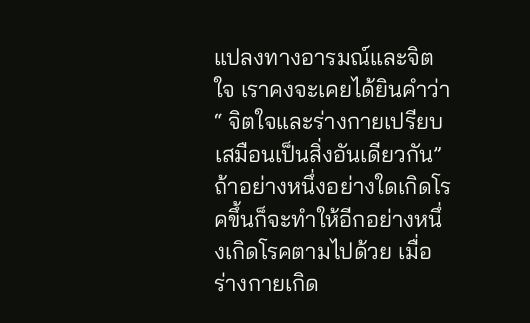แปลงทางอารมณ์และจิตใจ เราคงจะเคยได้ยินคำว่า “ จิตใจและร่างกายเปรียบเสมือนเป็นสิ่งอันเดียวกัน” ถ้าอย่างหนึ่งอย่างใดเกิดโรคขึ้นก็จะทำให้อีกอย่างหนึ่งเกิดโรคตามไปด้วย เมื่อร่างกายเกิด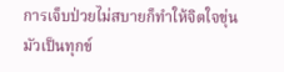การเจ็บป่วยไม่สบายก็ทำให้จิตใจขุ่นมัวเป็นทุกข์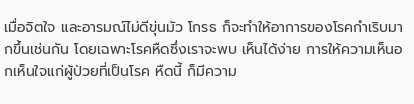เมื่อจิตใจ และอารมณ์ไม่ดีขุ่นมัว โกรธ ก็จะทำให้อาการของโรคกำเริบมากขึ้นเช่นกัน โดยเฉพาะโรคหืดซึ่งเราจะพบ เห็นได้ง่าย การให้ความเห็นอกเห็นใจแก่ผู้ป่วยที่เป็นโรค หืดนี้ ก็มีความ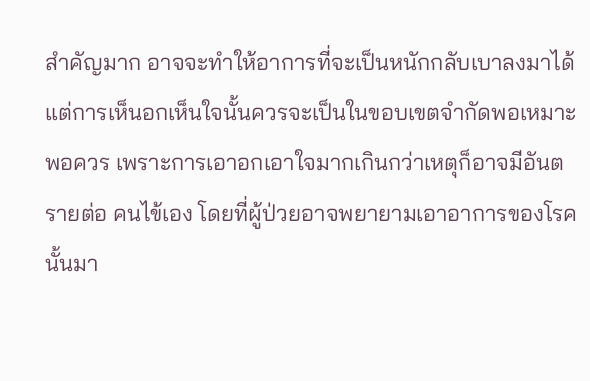สำคัญมาก อาจจะทำให้อาการที่จะเป็นหนักกลับเบาลงมาได้ แต่การเห็นอกเห็นใจนั้นควรจะเป็นในขอบเขตจำกัดพอเหมาะพอควร เพราะการเอาอกเอาใจมากเกินกว่าเหตุก็อาจมีอันตรายต่อ คนไข้เอง โดยที่ผู้ป่วยอาจพยายามเอาอาการของโรคนั้นมา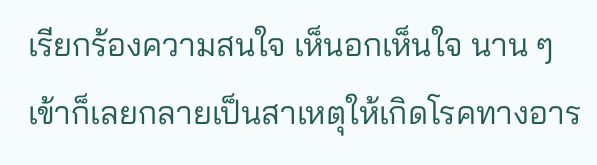เรียกร้องความสนใจ เห็นอกเห็นใจ นาน ๆ เข้าก็เลยกลายเป็นสาเหตุให้เกิดโรคทางอาร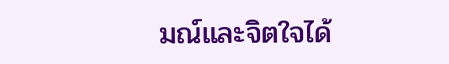มณ์และจิตใจได้